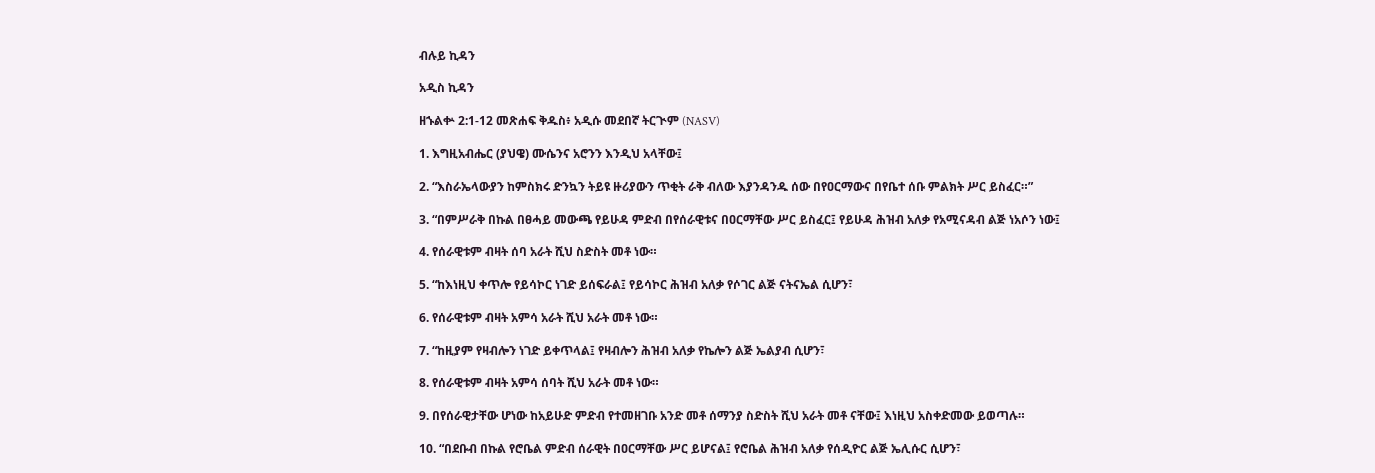ብሉይ ኪዳን

አዲስ ኪዳን

ዘኁልቍ 2:1-12 መጽሐፍ ቅዱስ፥ አዲሱ መደበኛ ትርጒም (NASV)

1. እግዚአብሔር (ያህዌ) ሙሴንና አሮንን እንዲህ አላቸው፤

2. “እስራኤላውያን ከምስክሩ ድንኳን ትይዩ ዙሪያውን ጥቂት ራቅ ብለው እያንዳንዱ ሰው በየዐርማውና በየቤተ ሰቡ ምልክት ሥር ይስፈር።”

3. “በምሥራቅ በኩል በፀሓይ መውጫ የይሁዳ ምድብ በየሰራዊቱና በዐርማቸው ሥር ይስፈር፤ የይሁዳ ሕዝብ አለቃ የአሚናዳብ ልጅ ነአሶን ነው፤

4. የሰራዊቱም ብዛት ሰባ አራት ሺህ ስድስት መቶ ነው።

5. “ከእነዚህ ቀጥሎ የይሳኮር ነገድ ይሰፍራል፤ የይሳኮር ሕዝብ አለቃ የሶገር ልጅ ናትናኤል ሲሆን፣

6. የሰራዊቱም ብዛት አምሳ አራት ሺህ አራት መቶ ነው።

7. “ከዚያም የዛብሎን ነገድ ይቀጥላል፤ የዛብሎን ሕዝብ አለቃ የኬሎን ልጅ ኤልያብ ሲሆን፣

8. የሰራዊቱም ብዛት አምሳ ሰባት ሺህ አራት መቶ ነው።

9. በየሰራዊታቸው ሆነው ከአይሁድ ምድብ የተመዘገቡ አንድ መቶ ሰማንያ ስድስት ሺህ አራት መቶ ናቸው፤ እነዚህ አስቀድመው ይወጣሉ።

10. “በደቡብ በኩል የሮቤል ምድብ ሰራዊት በዐርማቸው ሥር ይሆናል፤ የሮቤል ሕዝብ አለቃ የሰዲዮር ልጅ ኤሊሱር ሲሆን፣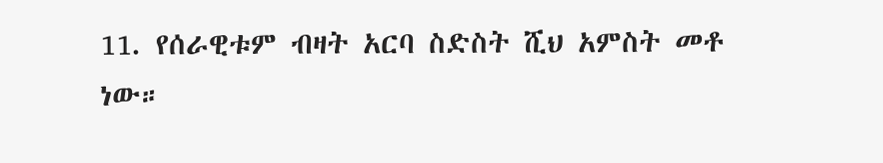11. የሰራዊቱም ብዛት አርባ ስድስት ሺህ አምስት መቶ ነው።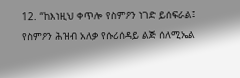12. “ከእነዚህ ቀጥሎ የስምዖን ነገድ ይሰፍራል፤ የስምዖን ሕዝብ አለቃ የሱሪሰዳይ ልጅ ሰለሚኤል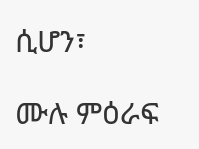ሲሆን፣

ሙሉ ምዕራፍ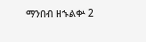ማንበብ ዘኁልቍ 2